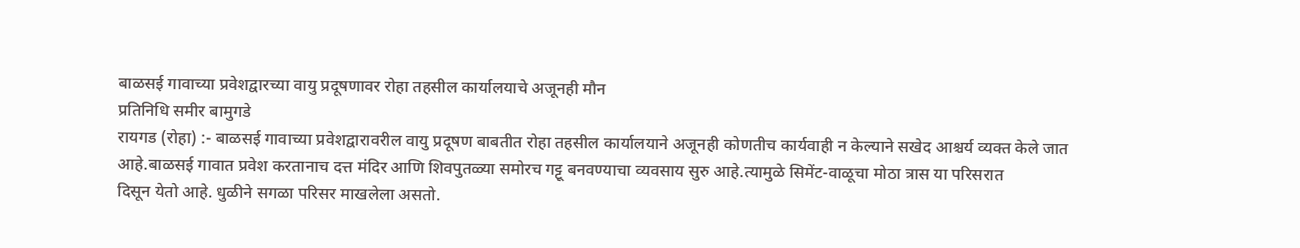बाळसई गावाच्या प्रवेशद्वारच्या वायु प्रदूषणावर रोहा तहसील कार्यालयाचे अजूनही मौन
प्रतिनिधि समीर बामुगडे
रायगड (रोहा) :- बाळसई गावाच्या प्रवेशद्वारावरील वायु प्रदूषण बाबतीत रोहा तहसील कार्यालयाने अजूनही कोणतीच कार्यवाही न केल्याने सखेद आश्चर्य व्यक्त केले जात आहे.बाळसई गावात प्रवेश करतानाच दत्त मंदिर आणि शिवपुतळ्या समोरच गट्टू बनवण्याचा व्यवसाय सुरु आहे.त्यामुळे सिमेंट-वाळूचा मोठा त्रास या परिसरात
दिसून येतो आहे. धुळीने सगळा परिसर माखलेला असतो.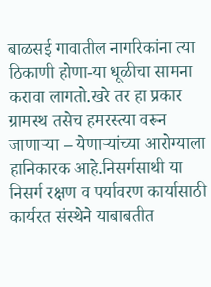बाळसई गावातील नागरिकांना त्या ठिकाणी होणा-या धूळीचा सामना करावा लागतो.खरे तर हा प्रकार ग्रामस्थ तसेच हमरस्त्या वरून जाणाऱ्या – येणाऱ्यांच्या आरोग्याला हानिकारक आहे.निसर्गसाथी या निसर्ग रक्षण व पर्यावरण कार्यासाठी कार्यरत संस्थेने याबाबतीत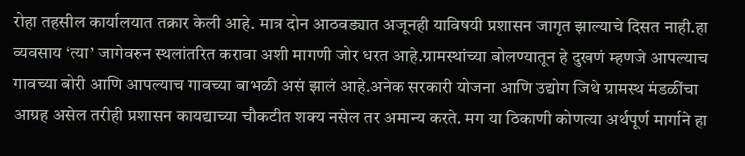रोहा तहसील कार्यालयात तक्रार केली आहे. मात्र दोन आठवड्यात अजूनही याविषयी प्रशासन जागृत झाल्याचे दिसत नाही.हा व्यवसाय ‘त्या’ जागेवरुन स्थलांतरित करावा अशी मागणी जोर धरत आहे.ग्रामस्थांच्या बोलण्यातून हे दुखणं म्हणजे आपल्याच गावच्या बोरी आणि आपल्याच गावच्या बाभळी असं झालं आहे.अनेक सरकारी योजना आणि उद्योग जिथे ग्रामस्थ मंडळींचा आग्रह असेल तरीही प्रशासन कायद्याच्या चौकटीत शक्य नसेल तर अमान्य करते. मग या ठिकाणी कोणत्या अर्थपूर्ण मार्गाने हा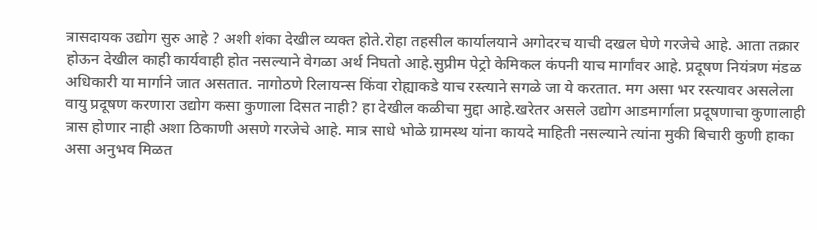त्रासदायक उद्योग सुरु आहे ? अशी शंका देखील व्यक्त होते.रोहा तहसील कार्यालयाने अगोदरच याची दखल घेणे गरजेचे आहे. आता तक्रार होऊन देखील काही कार्यवाही होत नसल्याने वेगळा अर्थ निघतो आहे.सुप्रीम पेट्रो केमिकल कंपनी याच मार्गांवर आहे. प्रदूषण नियंत्रण मंडळ अधिकारी या मार्गाने जात असतात. नागोठणे रिलायन्स किंवा रोह्याकडे याच रस्त्याने सगळे जा ये करतात. मग असा भर रस्त्यावर असलेला वायु प्रदूषण करणारा उद्योग कसा कुणाला दिसत नाही? हा देखील कळीचा मुद्दा आहे.खरेतर असले उद्योग आडमार्गाला प्रदूषणाचा कुणालाही त्रास होणार नाही अशा ठिकाणी असणे गरजेचे आहे. मात्र साधे भोळे ग्रामस्थ यांना कायदे माहिती नसल्याने त्यांना मुकी बिचारी कुणी हाका असा अनुभव मिळत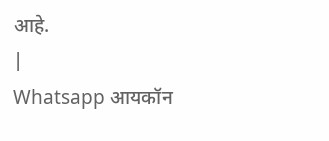आहे.
|
Whatsapp आयकॉन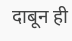दाबून ही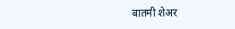बातमी शेअर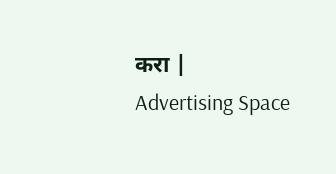करा |
Advertising Space